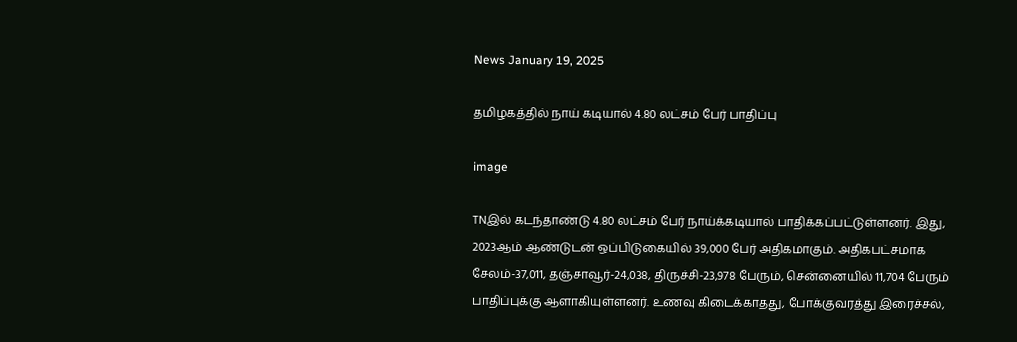News January 19, 2025

தமிழகத்தில் நாய் கடியால் 4.80 லட்சம் பேர் பாதிப்பு

image

TNஇல் கடந்தாண்டு 4.80 லட்சம் பேர் நாய்க்கடியால் பாதிக்கப்பட்டுள்ளனர். இது, 2023ஆம் ஆண்டுடன் ஒப்பிடுகையில் 39,000 பேர் அதிகமாகும். அதிகபட்சமாக சேலம்-37,011, தஞ்சாவூர்-24,038, திருச்சி-23,978 பேரும், சென்னையில் 11,704 பேரும் பாதிப்புக்கு ஆளாகியுள்ளனர். உணவு கிடைக்காதது, போக்குவரத்து இரைச்சல்,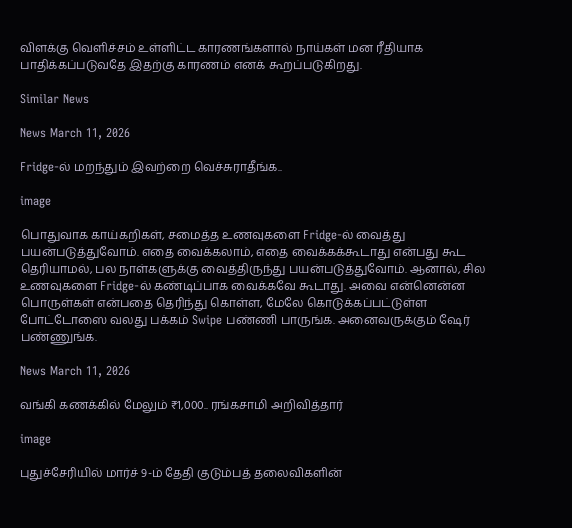விளக்கு வெளிச்சம் உள்ளிட்ட காரணங்களால் நாய்கள் மன ரீதியாக பாதிக்கப்படுவதே இதற்கு காரணம் எனக் கூறப்படுகிறது.

Similar News

News March 11, 2026

Fridge-ல் மறந்தும் இவற்றை வெச்சுராதீங்க..

image

பொதுவாக காய்கறிகள், சமைத்த உணவுகளை Fridge-ல் வைத்து பயன்படுத்துவோம். எதை வைக்கலாம், எதை வைக்கக்கூடாது என்பது கூட தெரியாமல், பல நாள்களுக்கு வைத்திருந்து பயன்படுத்துவோம். ஆனால், சில உணவுகளை Fridge-ல் கண்டிப்பாக வைக்கவே கூடாது. அவை என்னென்ன பொருள்கள் என்பதை தெரிந்து கொள்ள, மேலே கொடுக்கப்பட்டுள்ள போட்டோஸை வலது பக்கம் Swipe பண்ணி பாருங்க. அனைவருக்கும் ஷேர் பண்ணுங்க.

News March 11, 2026

வங்கி கணக்கில் மேலும் ₹1,000.. ரங்கசாமி அறிவித்தார்

image

புதுச்சேரியில் மார்ச் 9-ம் தேதி குடும்பத் தலைவிகளின்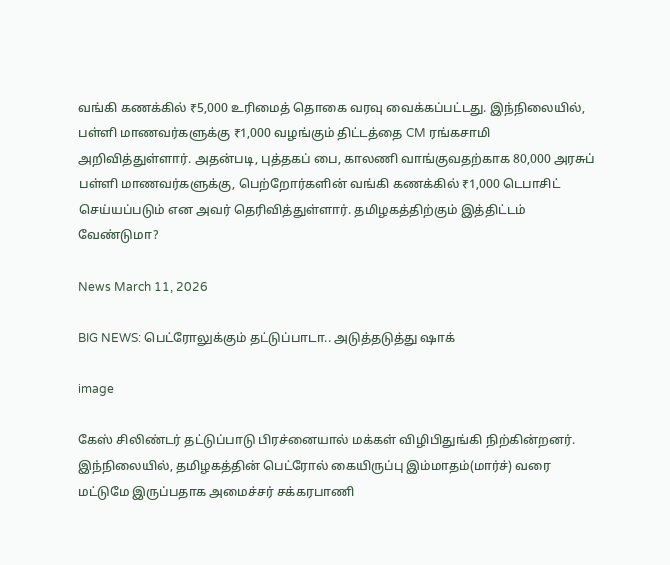வங்கி கணக்கில் ₹5,000 உரிமைத் தொகை வரவு வைக்கப்பட்டது. இந்நிலையில், பள்ளி மாணவர்களுக்கு ₹1,000 வழங்கும் திட்டத்தை CM ரங்கசாமி அறிவித்துள்ளார். அதன்படி, புத்தகப் பை, காலணி வாங்குவதற்காக 80,000 அரசுப் பள்ளி மாணவர்களுக்கு, பெற்றோர்களின் வங்கி கணக்கில் ₹1,000 டெபாசிட் செய்யப்படும் என அவர் தெரிவித்துள்ளார். தமிழகத்திற்கும் இத்திட்டம் வேண்டுமா?

News March 11, 2026

BIG NEWS: பெட்ரோலுக்கும் தட்டுப்பாடா.. அடுத்தடுத்து ஷாக்

image

கேஸ் சிலிண்டர் தட்டுப்பாடு பிரச்னையால் மக்கள் விழிபிதுங்கி நிற்கின்றனர். இந்நிலையில், தமிழகத்தின் பெட்ரோல் கையிருப்பு இம்மாதம்(மார்ச்) வரை மட்டுமே இருப்பதாக அமைச்சர் சக்கரபாணி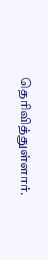தெரிவித்துள்ளார்.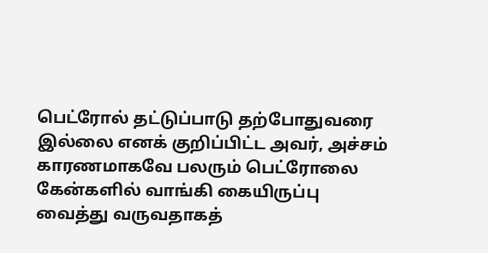பெட்ரோல் தட்டுப்பாடு தற்போதுவரை இல்லை எனக் குறிப்பிட்ட அவர், அச்சம் காரணமாகவே பலரும் பெட்ரோலை கேன்களில் வாங்கி கையிருப்பு வைத்து வருவதாகத்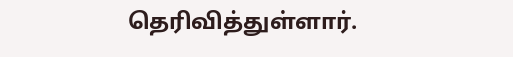தெரிவித்துள்ளார்.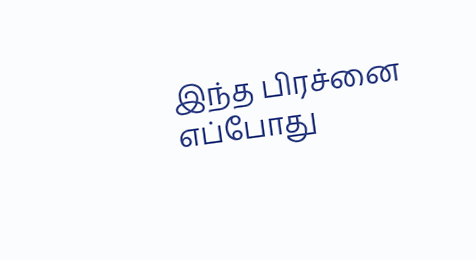இந்த பிரச்னை எப்போது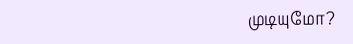முடியுமோ?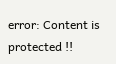error: Content is protected !!